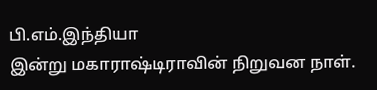பி.எம்.இந்தியா
இன்று மகாராஷ்டிராவின் நிறுவன நாள்.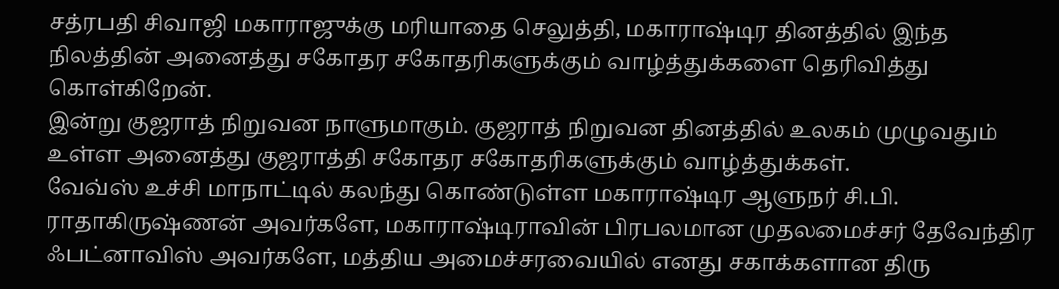சத்ரபதி சிவாஜி மகாராஜுக்கு மரியாதை செலுத்தி, மகாராஷ்டிர தினத்தில் இந்த நிலத்தின் அனைத்து சகோதர சகோதரிகளுக்கும் வாழ்த்துக்களை தெரிவித்து கொள்கிறேன்.
இன்று குஜராத் நிறுவன நாளுமாகும். குஜராத் நிறுவன தினத்தில் உலகம் முழுவதும் உள்ள அனைத்து குஜராத்தி சகோதர சகோதரிகளுக்கும் வாழ்த்துக்கள்.
வேவ்ஸ் உச்சி மாநாட்டில் கலந்து கொண்டுள்ள மகாராஷ்டிர ஆளுநர் சி.பி. ராதாகிருஷ்ணன் அவர்களே, மகாராஷ்டிராவின் பிரபலமான முதலமைச்சர் தேவேந்திர ஃபட்னாவிஸ் அவர்களே, மத்திய அமைச்சரவையில் எனது சகாக்களான திரு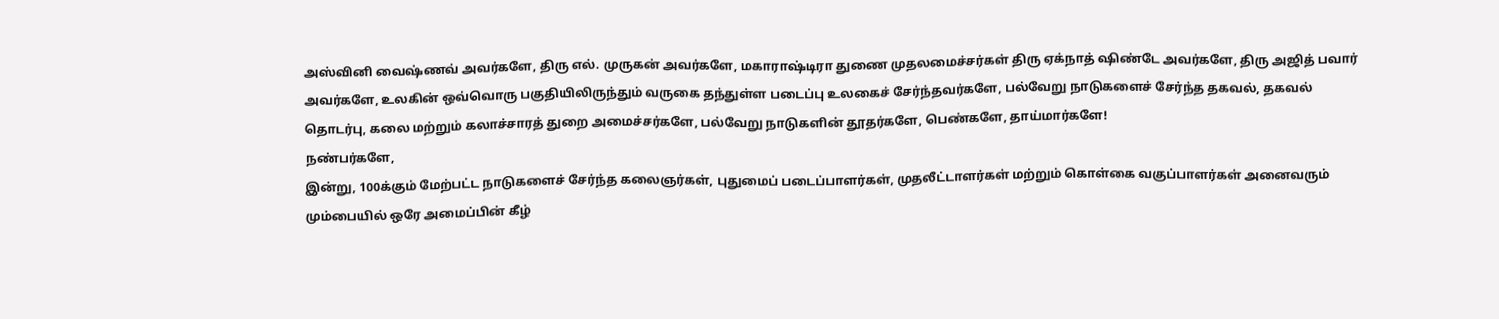அஸ்வினி வைஷ்ணவ் அவர்களே, திரு எல். முருகன் அவர்களே, மகாராஷ்டிரா துணை முதலமைச்சர்கள் திரு ஏக்நாத் ஷிண்டே அவர்களே, திரு அஜித் பவார் அவர்களே, உலகின் ஒவ்வொரு பகுதியிலிருந்தும் வருகை தந்துள்ள படைப்பு உலகைச் சேர்ந்தவர்களே, பல்வேறு நாடுகளைச் சேர்ந்த தகவல், தகவல் தொடர்பு, கலை மற்றும் கலாச்சாரத் துறை அமைச்சர்களே, பல்வேறு நாடுகளின் தூதர்களே, பெண்களே, தாய்மார்களே!
நண்பர்களே,
இன்று, 100க்கும் மேற்பட்ட நாடுகளைச் சேர்ந்த கலைஞர்கள், புதுமைப் படைப்பாளர்கள், முதலீட்டாளர்கள் மற்றும் கொள்கை வகுப்பாளர்கள் அனைவரும் மும்பையில் ஒரே அமைப்பின் கீழ்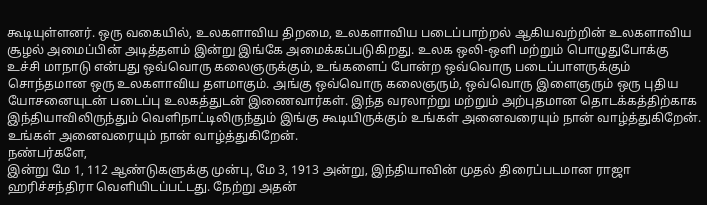கூடியுள்ளனர். ஒரு வகையில், உலகளாவிய திறமை, உலகளாவிய படைப்பாற்றல் ஆகியவற்றின் உலகளாவிய சூழல் அமைப்பின் அடித்தளம் இன்று இங்கே அமைக்கப்படுகிறது. உலக ஒலி-ஒளி மற்றும் பொழுதுபோக்கு உச்சி மாநாடு என்பது ஒவ்வொரு கலைஞருக்கும், உங்களைப் போன்ற ஒவ்வொரு படைப்பாளருக்கும் சொந்தமான ஒரு உலகளாவிய தளமாகும். அங்கு ஒவ்வொரு கலைஞரும், ஒவ்வொரு இளைஞரும் ஒரு புதிய யோசனையுடன் படைப்பு உலகத்துடன் இணைவார்கள். இந்த வரலாற்று மற்றும் அற்புதமான தொடக்கத்திற்காக இந்தியாவிலிருந்தும் வெளிநாட்டிலிருந்தும் இங்கு கூடியிருக்கும் உங்கள் அனைவரையும் நான் வாழ்த்துகிறேன். உங்கள் அனைவரையும் நான் வாழ்த்துகிறேன்.
நண்பர்களே,
இன்று மே 1, 112 ஆண்டுகளுக்கு முன்பு, மே 3, 1913 அன்று, இந்தியாவின் முதல் திரைப்படமான ராஜா ஹரிச்சந்திரா வெளியிடப்பட்டது. நேற்று அதன்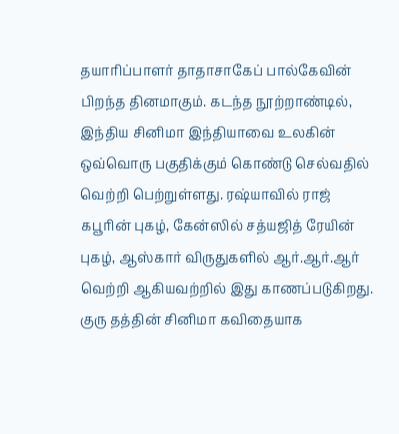தயாரிப்பாளர் தாதாசாகேப் பால்கேவின் பிறந்த தினமாகும். கடந்த நூற்றாண்டில், இந்திய சினிமா இந்தியாவை உலகின் ஒவ்வொரு பகுதிக்கும் கொண்டு செல்வதில் வெற்றி பெற்றுள்ளது. ரஷ்யாவில் ராஜ் கபூரின் புகழ், கேன்ஸில் சத்யஜித் ரேயின் புகழ், ஆஸ்கார் விருதுகளில் ஆர்.ஆர்.ஆர் வெற்றி ஆகியவற்றில் இது காணப்படுகிறது. குரு தத்தின் சினிமா கவிதையாக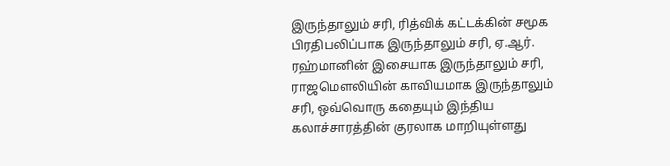இருந்தாலும் சரி, ரித்விக் கட்டக்கின் சமூக பிரதிபலிப்பாக இருந்தாலும் சரி, ஏ.ஆர். ரஹ்மானின் இசையாக இருந்தாலும் சரி, ராஜமௌலியின் காவியமாக இருந்தாலும் சரி, ஒவ்வொரு கதையும் இந்திய கலாச்சாரத்தின் குரலாக மாறியுள்ளது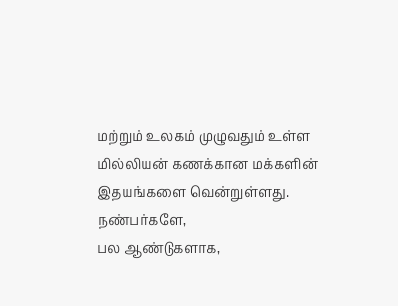மற்றும் உலகம் முழுவதும் உள்ள மில்லியன் கணக்கான மக்களின் இதயங்களை வென்றுள்ளது.
நண்பர்களே,
பல ஆண்டுகளாக,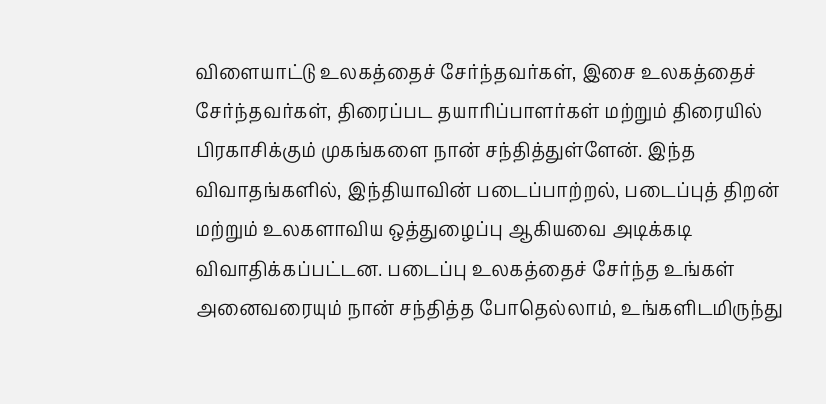விளையாட்டு உலகத்தைச் சேர்ந்தவர்கள், இசை உலகத்தைச் சேர்ந்தவர்கள், திரைப்பட தயாரிப்பாளர்கள் மற்றும் திரையில் பிரகாசிக்கும் முகங்களை நான் சந்தித்துள்ளேன். இந்த விவாதங்களில், இந்தியாவின் படைப்பாற்றல், படைப்புத் திறன் மற்றும் உலகளாவிய ஒத்துழைப்பு ஆகியவை அடிக்கடி விவாதிக்கப்பட்டன. படைப்பு உலகத்தைச் சேர்ந்த உங்கள் அனைவரையும் நான் சந்தித்த போதெல்லாம், உங்களிடமிருந்து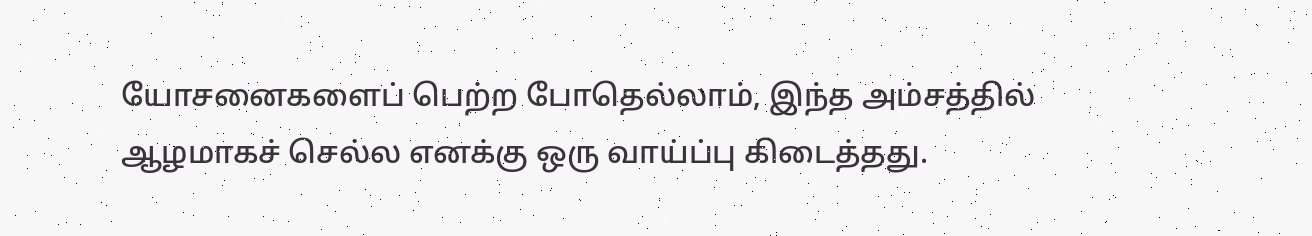யோசனைகளைப் பெற்ற போதெல்லாம், இந்த அம்சத்தில் ஆழமாகச் செல்ல எனக்கு ஒரு வாய்ப்பு கிடைத்தது.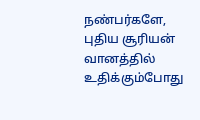நண்பர்களே,
புதிய சூரியன் வானத்தில் உதிக்கும்போது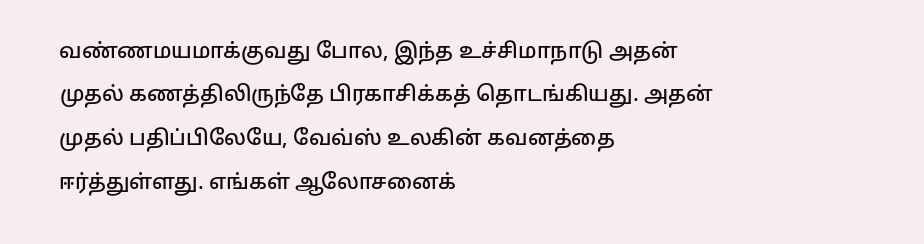வண்ணமயமாக்குவது போல, இந்த உச்சிமாநாடு அதன் முதல் கணத்திலிருந்தே பிரகாசிக்கத் தொடங்கியது. அதன் முதல் பதிப்பிலேயே, வேவ்ஸ் உலகின் கவனத்தை ஈர்த்துள்ளது. எங்கள் ஆலோசனைக்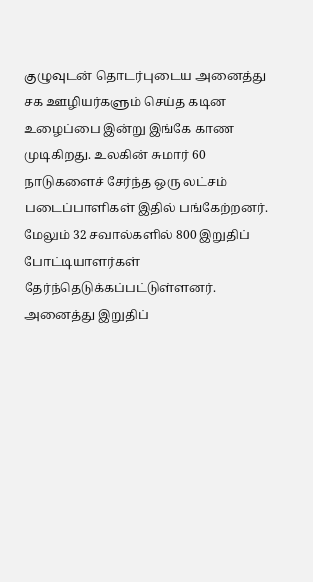குழுவுடன் தொடர்புடைய அனைத்து சக ஊழியர்களும் செய்த கடின உழைப்பை இன்று இங்கே காண முடிகிறது. உலகின் சுமார் 60 நாடுகளைச் சேர்ந்த ஒரு லட்சம் படைப்பாளிகள் இதில் பங்கேற்றனர். மேலும் 32 சவால்களில் 800 இறுதிப் போட்டியாளர்கள் தேர்ந்தெடுக்கப்பட்டுள்ளனர். அனைத்து இறுதிப்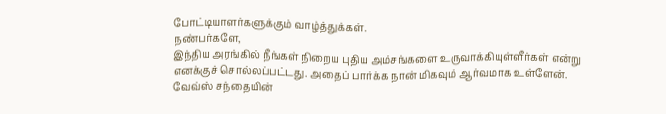போட்டியாளர்களுக்கும் வாழ்த்துக்கள்.
நண்பர்களே,
இந்திய அரங்கில் நீங்கள் நிறைய புதிய அம்சங்களை உருவாக்கியுள்ளீர்கள் என்று எனக்குச் சொல்லப்பட்டது. அதைப் பார்க்க நான் மிகவும் ஆர்வமாக உள்ளேன். வேவ்ஸ் சந்தையின்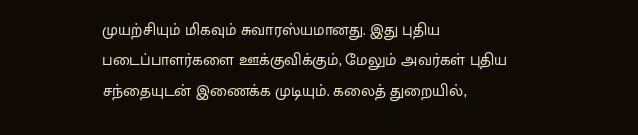முயற்சியும் மிகவும் சுவாரஸ்யமானது. இது புதிய படைப்பாளர்களை ஊக்குவிக்கும், மேலும் அவர்கள் புதிய சந்தையுடன் இணைக்க முடியும். கலைத் துறையில்,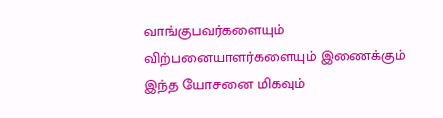வாங்குபவர்களையும் விற்பனையாளர்களையும் இணைக்கும் இந்த யோசனை மிகவும்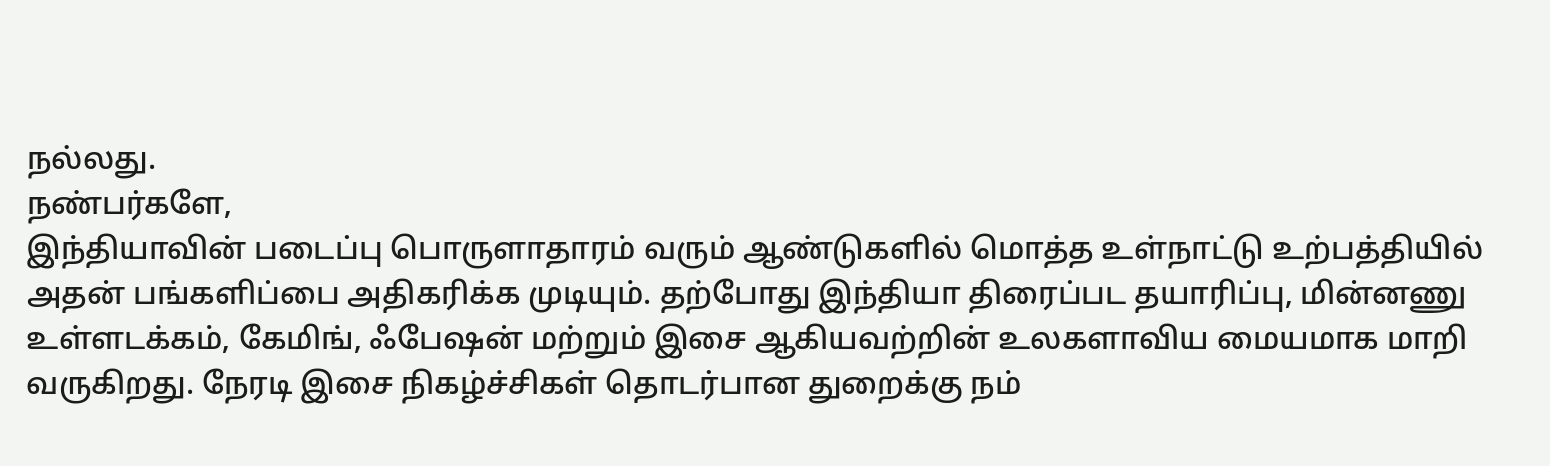நல்லது.
நண்பர்களே,
இந்தியாவின் படைப்பு பொருளாதாரம் வரும் ஆண்டுகளில் மொத்த உள்நாட்டு உற்பத்தியில் அதன் பங்களிப்பை அதிகரிக்க முடியும். தற்போது இந்தியா திரைப்பட தயாரிப்பு, மின்னணு உள்ளடக்கம், கேமிங், ஃபேஷன் மற்றும் இசை ஆகியவற்றின் உலகளாவிய மையமாக மாறி வருகிறது. நேரடி இசை நிகழ்ச்சிகள் தொடர்பான துறைக்கு நம்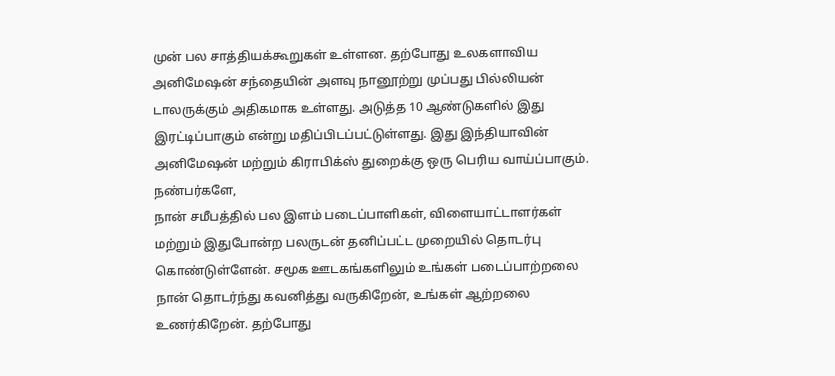முன் பல சாத்தியக்கூறுகள் உள்ளன. தற்போது உலகளாவிய அனிமேஷன் சந்தையின் அளவு நானூற்று முப்பது பில்லியன் டாலருக்கும் அதிகமாக உள்ளது. அடுத்த 10 ஆண்டுகளில் இது இரட்டிப்பாகும் என்று மதிப்பிடப்பட்டுள்ளது. இது இந்தியாவின் அனிமேஷன் மற்றும் கிராபிக்ஸ் துறைக்கு ஒரு பெரிய வாய்ப்பாகும்.
நண்பர்களே,
நான் சமீபத்தில் பல இளம் படைப்பாளிகள், விளையாட்டாளர்கள் மற்றும் இதுபோன்ற பலருடன் தனிப்பட்ட முறையில் தொடர்பு கொண்டுள்ளேன். சமூக ஊடகங்களிலும் உங்கள் படைப்பாற்றலை நான் தொடர்ந்து கவனித்து வருகிறேன், உங்கள் ஆற்றலை உணர்கிறேன். தற்போது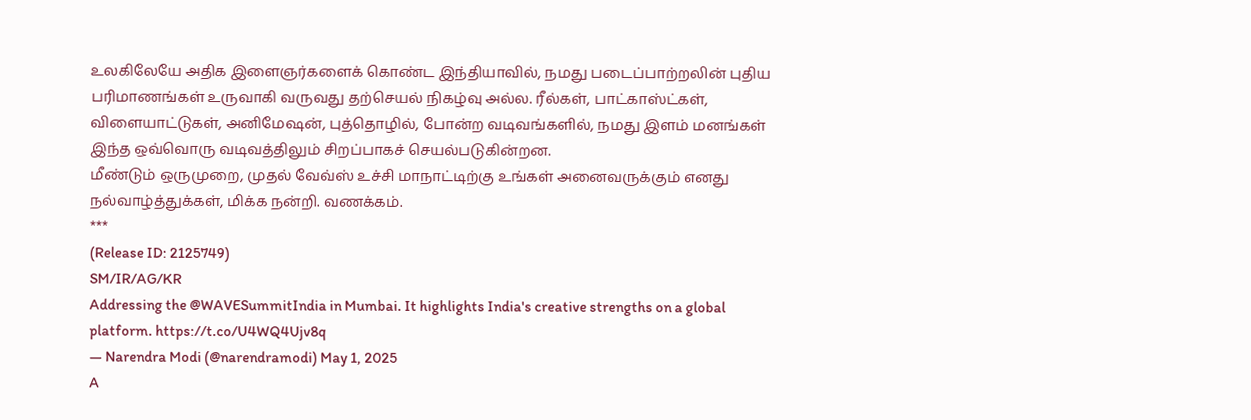உலகிலேயே அதிக இளைஞர்களைக் கொண்ட இந்தியாவில், நமது படைப்பாற்றலின் புதிய பரிமாணங்கள் உருவாகி வருவது தற்செயல் நிகழ்வு அல்ல. ரீல்கள், பாட்காஸ்ட்கள், விளையாட்டுகள், அனிமேஷன், புத்தொழில், போன்ற வடிவங்களில், நமது இளம் மனங்கள் இந்த ஒவ்வொரு வடிவத்திலும் சிறப்பாகச் செயல்படுகின்றன.
மீண்டும் ஒருமுறை, முதல் வேவ்ஸ் உச்சி மாநாட்டிற்கு உங்கள் அனைவருக்கும் எனது நல்வாழ்த்துக்கள், மிக்க நன்றி. வணக்கம்.
***
(Release ID: 2125749)
SM/IR/AG/KR
Addressing the @WAVESummitIndia in Mumbai. It highlights India's creative strengths on a global platform. https://t.co/U4WQ4Ujv8q
— Narendra Modi (@narendramodi) May 1, 2025
A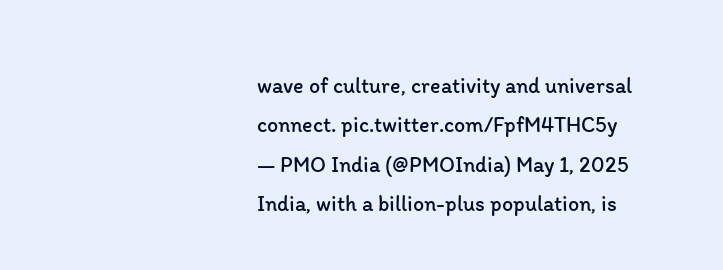wave of culture, creativity and universal connect. pic.twitter.com/FpfM4THC5y
— PMO India (@PMOIndia) May 1, 2025
India, with a billion-plus population, is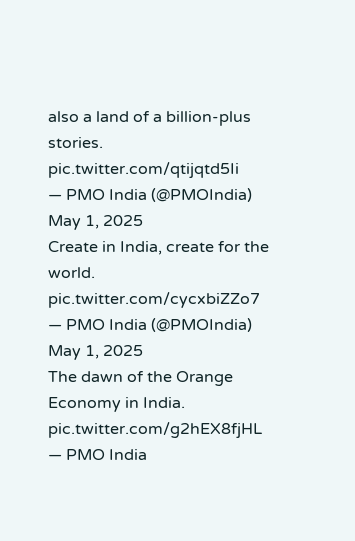also a land of a billion-plus stories. pic.twitter.com/qtijqtd5Ii
— PMO India (@PMOIndia) May 1, 2025
Create in India, create for the world. pic.twitter.com/cycxbiZZo7
— PMO India (@PMOIndia) May 1, 2025
The dawn of the Orange Economy in India. pic.twitter.com/g2hEX8fjHL
— PMO India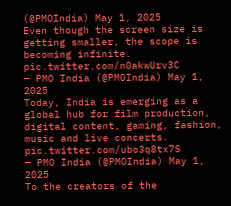(@PMOIndia) May 1, 2025
Even though the screen size is getting smaller, the scope is becoming infinite. pic.twitter.com/n0akwUrv3C
— PMO India (@PMOIndia) May 1, 2025
Today, India is emerging as a global hub for film production, digital content, gaming, fashion, music and live concerts. pic.twitter.com/ubo3q8tx7S
— PMO India (@PMOIndia) May 1, 2025
To the creators of the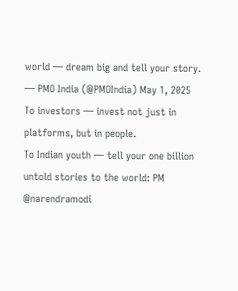world — dream big and tell your story.
— PMO India (@PMOIndia) May 1, 2025
To investors — invest not just in platforms, but in people.
To Indian youth — tell your one billion untold stories to the world: PM @narendramodi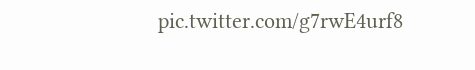pic.twitter.com/g7rwE4urf8